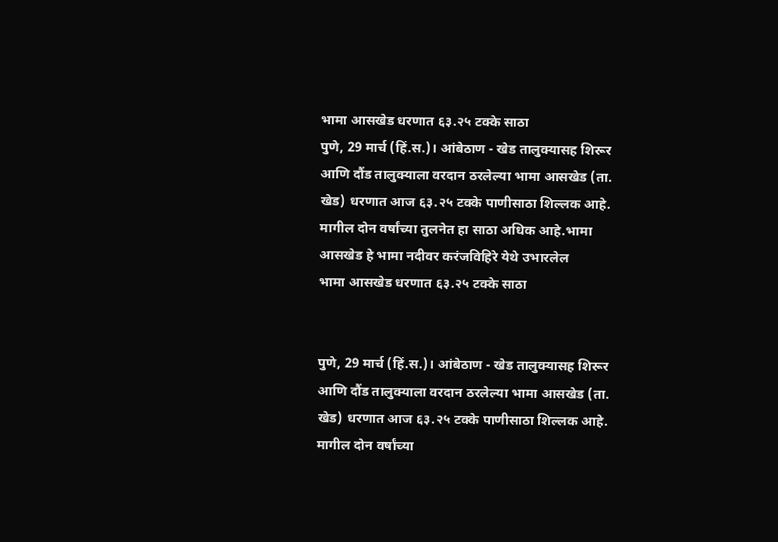भामा आसखेड धरणात ६३.२५ टक्के साठा
पुणे, 29 मार्च (हिं.स.)। आंबेठाण - खेड तालुक्यासह शिरूर आणि दौंड तालुक्याला वरदान ठरलेल्या भामा आसखेड (ता. खेड) धरणात आज ६३.२५ टक्के पाणीसाठा शिल्लक आहे. मागील दोन वर्षांच्या तुलनेत हा साठा अधिक आहे.भामा आसखेड हे भामा नदीवर करंजविहिरे येथे उभारलेल
भामा आसखेड धरणात ६३.२५ टक्के साठा


पुणे, 29 मार्च (हिं.स.)। आंबेठाण - खेड तालुक्यासह शिरूर आणि दौंड तालुक्याला वरदान ठरलेल्या भामा आसखेड (ता. खेड) धरणात आज ६३.२५ टक्के पाणीसाठा शिल्लक आहे. मागील दोन वर्षांच्या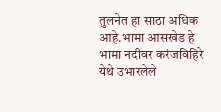तुलनेत हा साठा अधिक आहे.भामा आसखेड हे भामा नदीवर करंजविहिरे येथे उभारलेले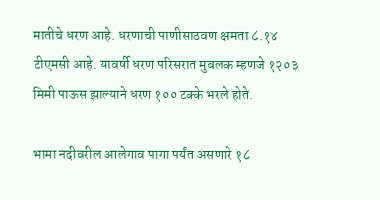मातीचे धरण आहे. धरणाची पाणीसाठवण क्षमता ८.१४ टीएमसी आहे. यावर्षी धरण परिसरात मुबलक म्हणजे १२०३ मिमी पाऊस झाल्याने धरण १०० टक्के भरले होते.

भामा नदीवरील आलेगाव पागा पर्यंत असणारे १८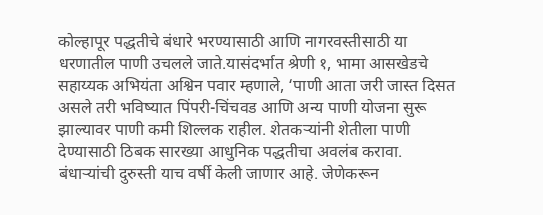कोल्हापूर पद्धतीचे बंधारे भरण्यासाठी आणि नागरवस्तीसाठी या धरणातील पाणी उचलले जाते.यासंदर्भात श्रेणी १, भामा आसखेडचे सहाय्यक अभियंता अश्विन पवार म्हणाले, ‘पाणी आता जरी जास्त दिसत असले तरी भविष्यात पिंपरी-चिंचवड आणि अन्य पाणी योजना सुरू झाल्यावर पाणी कमी शिल्लक राहील. शेतकऱ्यांनी शेतीला पाणी देण्यासाठी ठिबक सारख्या आधुनिक पद्धतीचा अवलंब करावा. बंधाऱ्यांची दुरुस्ती याच वर्षी केली जाणार आहे. जेणेकरून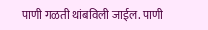पाणी गळती थांबविली जाईल. पाणी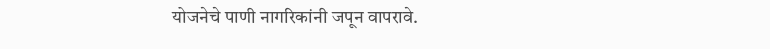योजनेचे पाणी नागरिकांनी जपून वापरावे.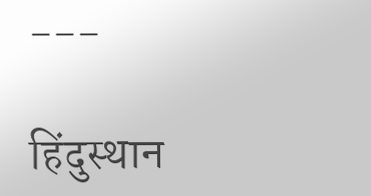---

हिंदुस्थान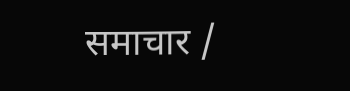समाचार /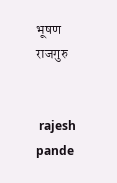भूषण राजगुरु


 rajesh pande